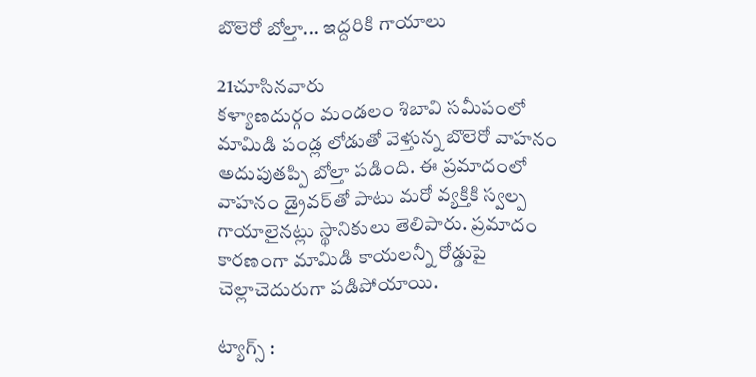బొలెరో బోల్తా... ఇద్దరికి గాయాలు

21చూసినవారు
కళ్యాణదుర్గం మండలం శిబావి సమీపంలో మామిడి పండ్ల లోడుతో వెళ్తున్న బొలెరో వాహనం అదుపుతప్పి బోల్తా పడింది. ఈ ప్రమాదంలో వాహనం డ్రైవర్‌తో పాటు మరో వ్యక్తికి స్వల్ప గాయాలైనట్లు స్థానికులు తెలిపారు. ప్రమాదం కారణంగా మామిడి కాయలన్నీ రోడ్డుపై చెల్లాచెదురుగా పడిపోయాయి.

ట్యాగ్స్ :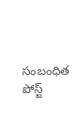సంబంధిత పోస్ట్